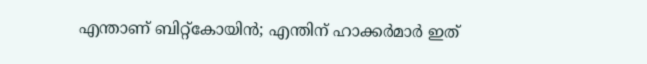എന്താണ് ബിറ്റ്കോയിന്‍; എന്തിന് ഹാക്കര്‍മാര്‍ ഇത്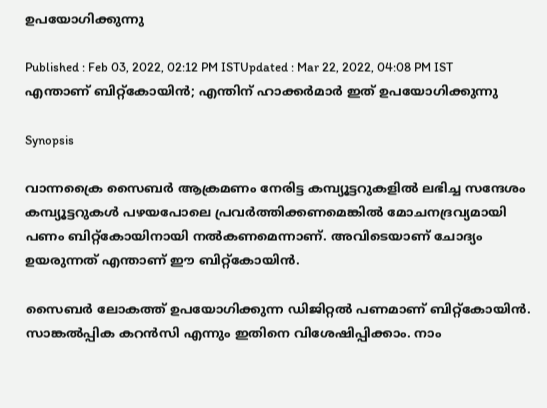ഉപയോഗിക്കുന്നു

Published : Feb 03, 2022, 02:12 PM ISTUpdated : Mar 22, 2022, 04:08 PM IST
എന്താണ് ബിറ്റ്കോയിന്‍; എന്തിന് ഹാക്കര്‍മാര്‍ ഇത് ഉപയോഗിക്കുന്നു

Synopsis

വാന്നക്രൈ സൈബര്‍ ആക്രമണം നേരിട്ട കമ്പ്യൂട്ടറുകളില്‍ ലഭിച്ച സന്ദേശം കമ്പ്യൂട്ടറുകള്‍ പഴയപോലെ പ്രവര്‍ത്തിക്കണമെങ്കില്‍ മോചനദ്രവ്യമായി പണം ബിറ്റ്‌കോയിനായി നല്‍കണമെന്നാണ്. അവിടെയാണ് ചോദ്യം ഉയരുന്നത് എന്താണ് ഈ ബിറ്റ്കോയിന്‍.

സൈബര്‍ ലോകത്ത് ഉപയോഗിക്കുന്ന ഡിജിറ്റല്‍ പണമാണ് ബിറ്റ്‌കോയിന്‍. സാങ്കല്‍പ്പിക കറന്‍സി എന്നും ഇതിനെ വിശേഷിപ്പിക്കാം. നാം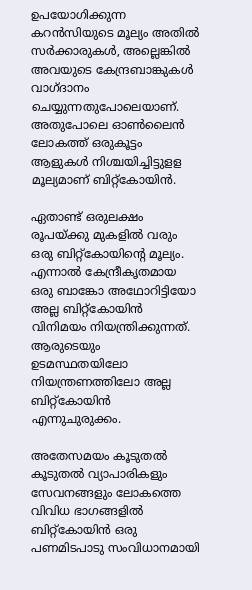ഉപയോഗിക്കുന്ന കറന്‍സിയുടെ മൂല്യം അതില്‍ സര്‍ക്കാരുകള്‍, അല്ലെങ്കില്‍ അവയുടെ കേന്ദ്രബാങ്കുകള്‍ വാഗ്ദാനം ചെയ്യുന്നതുപോലെയാണ്. അതുപോലെ ഓണ്‍ലൈന്‍ ലോകത്ത് ഒരുകൂട്ടം ആളുകള്‍ നിശ്ചയിച്ചിട്ടുളള മൂല്യമാണ് ബിറ്റ്‌കോയിന്‍.

ഏതാണ്ട് ഒരുലക്ഷം രൂപയ്ക്കു മുകളില്‍ വരും ഒരു ബിറ്റ്‌കോയിന്റെ മൂല്യം. എന്നാല്‍ കേന്ദ്രീകൃതമായ ഒരു ബാങ്കോ അഥോറിട്ടിയോ അല്ല ബിറ്റ്‌കോയിന്‍ വിനിമയം നിയന്ത്രിക്കുന്നത്. ആരുടെയും ഉടമസ്ഥതയിലോ നിയന്ത്രണത്തിലോ അല്ല ബിറ്റ്‌കോയിന്‍ എന്നുചുരുക്കം.

അതേസമയം കൂടുതല്‍ കൂടുതല്‍ വ്യാപാരികളും സേവനങ്ങളും ലോകത്തെ വിവിധ ഭാഗങ്ങളില്‍ ബിറ്റ്‌കോയിന്‍ ഒരു പണമിടപാടു സംവിധാനമായി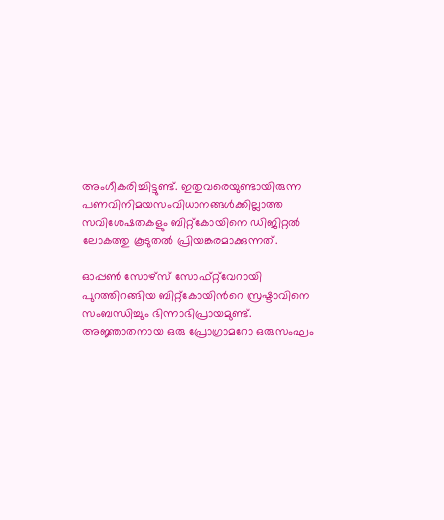അംഗീകരിച്ചിട്ടുണ്ട്. ഇതുവരെയുണ്ടായിരുന്ന പണവിനിമയസംവിധാനങ്ങള്‍ക്കില്ലാത്ത സവിശേഷതകളും ബിറ്റ്‌കോയിനെ ഡിജിറ്റല്‍ ലോകത്തു കൂടുതല്‍ പ്രിയങ്കരമാക്കുന്നത്.

ഓപ്പണ്‍ സോഴ്‌സ് സോഫ്റ്റ്‌വേറായി പുറത്തിറങ്ങിയ ബിറ്റ്‌കോയിന്‍റെ സ്രഷ്ടാവിനെ സംബന്ധിച്ചും ഭിന്നാഭിപ്രായമുണ്ട്. അജ്ഞാതനായ ഒരു പ്രോഗ്രാമറോ ഒരുസംഘം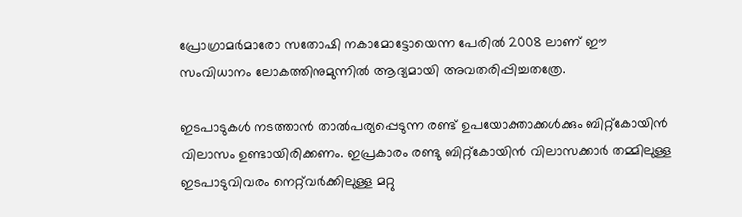പ്രോഗ്രാമര്‍മാരോ സതോഷി നകാമോട്ടോയെന്ന പേരില്‍ 2008 ലാണ് ഈ സംവിധാനം ലോകത്തിനുമുന്നില്‍ ആദ്യമായി അവതരിപ്പിച്ചതത്രേ.

ഇടപാടുകള്‍ നടത്താന്‍ താല്‍പര്യപ്പെടുന്ന രണ്ട് ഉപയോക്താക്കള്‍ക്കും ബിറ്റ്‌കോയിന്‍ വിലാസം ഉണ്ടായിരിക്കണം. ഇപ്രകാരം രണ്ടു ബിറ്റ്‌കോയിന്‍ വിലാസക്കാര്‍ തമ്മിലുള്ള ഇടപാടുവിവരം നെറ്റ്‌വര്‍ക്കിലുള്ള മറ്റു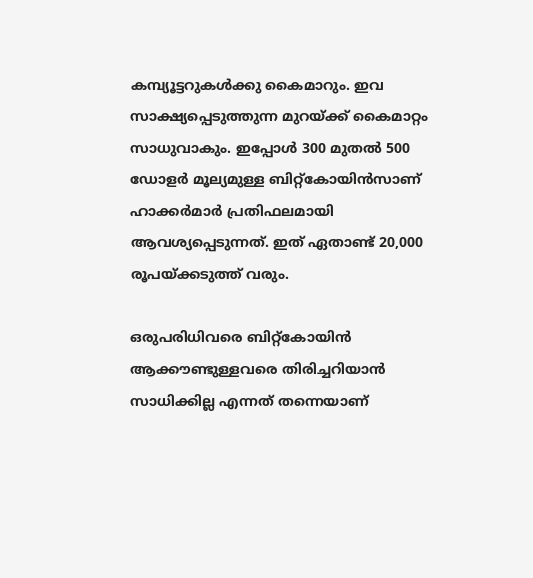കമ്പ്യൂട്ടറുകള്‍ക്കു കൈമാറും. ഇവ സാക്ഷ്യപ്പെടുത്തുന്ന മുറയ്ക്ക് കൈമാറ്റം സാധുവാകും. ഇപ്പോള്‍ 300 മുതല്‍ 500 ഡോളര്‍ മൂല്യമുള്ള ബിറ്റ്കോയിന്‍സാണ് ഹാക്കര്‍മാര്‍ പ്രതിഫലമായി ആവശ്യപ്പെടുന്നത്. ഇത് ഏതാണ്ട് 20,000 രൂപയ്ക്കടുത്ത് വരും.

ഒരുപരിധിവരെ ബിറ്റ്കോയിന്‍ ആക്കൗണ്ടുള്ളവരെ തിരിച്ചറിയാന്‍ സാധിക്കില്ല എന്നത് തന്നെയാണ്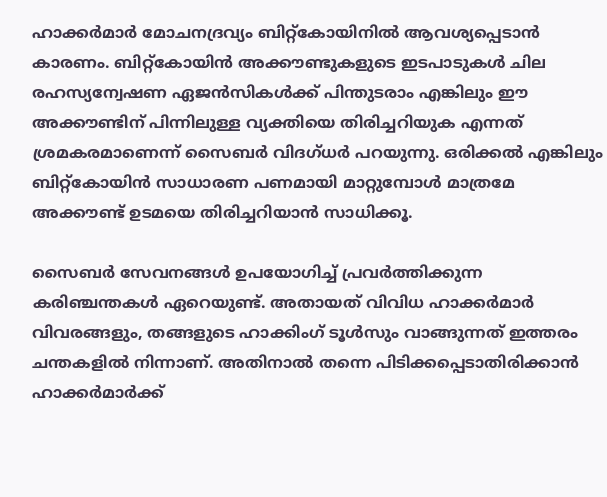ഹാക്കര്‍മാര്‍ മോചനദ്രവ്യം ബിറ്റ്കോയിനില്‍ ആവശ്യപ്പെടാന്‍ കാരണം. ബിറ്റ്കോയിന്‍ അക്കൗണ്ടുകളുടെ ഇടപാടുകള്‍ ചില രഹസ്യന്വേഷണ ഏജന്‍സികള്‍ക്ക് പിന്തുടരാം എങ്കിലും ഈ അക്കൗണ്ടിന് പിന്നിലുള്ള വ്യക്തിയെ തിരിച്ചറിയുക എന്നത് ശ്രമകരമാണെന്ന് സൈബര്‍ വിദഗ്ധര്‍ പറയുന്നു. ഒരിക്കല്‍ എങ്കിലും ബിറ്റ്കോയിന്‍ സാധാരണ പണമായി മാറ്റുമ്പോള്‍ മാത്രമേ അക്കൗണ്ട് ഉടമയെ തിരിച്ചറിയാന്‍ സാധിക്കൂ.

സൈബര്‍ സേവനങ്ങള്‍ ഉപയോഗിച്ച് പ്രവര്‍ത്തിക്കുന്ന കരിഞ്ചന്തകള്‍ ഏറെയുണ്ട്. അതായത് വിവിധ ഹാക്കര്‍മാര്‍ വിവരങ്ങളും, തങ്ങളുടെ ഹാക്കിംഗ് ടൂള്‍സും വാങ്ങുന്നത് ഇത്തരം ചന്തകളില്‍ നിന്നാണ്. അതിനാല്‍ തന്നെ പിടിക്കപ്പെടാതിരിക്കാന്‍ ഹാക്കര്‍മാര്‍ക്ക്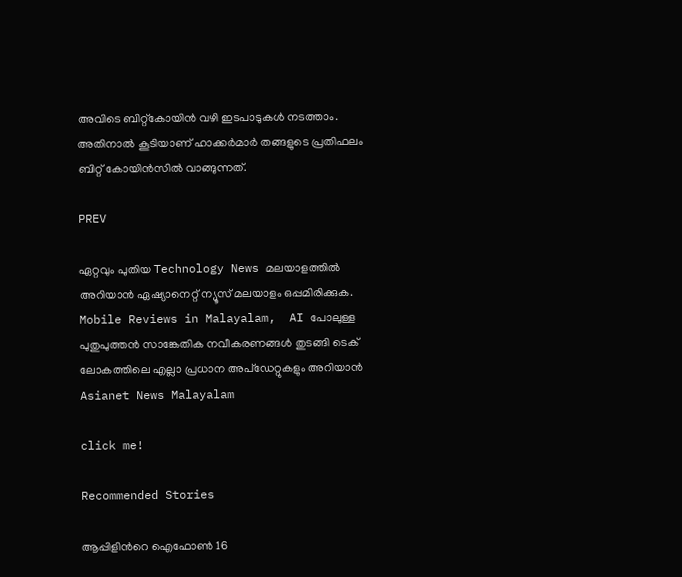അവിടെ ബിറ്റ്കോയിന്‍ വഴി ഇടപാടുകള്‍ നടത്താം. അതിനാല്‍ കൂടിയാണ് ഹാക്കര്‍മാര്‍ തങ്ങളുടെ പ്രതിഫലം ബിറ്റ് കോയിന്‍സില്‍ വാങ്ങുന്നത്.

PREV

ഏറ്റവും പുതിയ Technology News മലയാളത്തിൽ അറിയാൻ ഏഷ്യാനെറ്റ് ന്യൂസ് മലയാളം ഒപ്പമിരിക്കുക. Mobile Reviews in Malayalam,  AI പോലുള്ള പുതുപുത്തൻ സാങ്കേതിക നവീകരണങ്ങൾ തുടങ്ങി ടെക് ലോകത്തിലെ എല്ലാ പ്രധാന അപ്‌ഡേറ്റുകളും അറിയാൻ Asianet News Malayalam

click me!

Recommended Stories

ആപ്പിളിന്‍റെ ഐഫോണ്‍ 16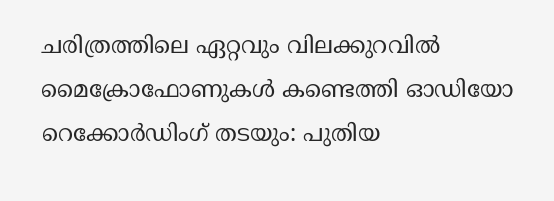ചരിത്രത്തിലെ ഏറ്റവും വിലക്കുറവില്‍
മൈക്രോഫോണുകൾ കണ്ടെത്തി ഓഡിയോ റെക്കോർഡിംഗ് തടയും: പുതിയ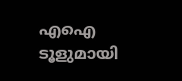എഐ ടൂളുമായി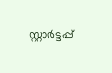സ്റ്റാർട്ടപ്പ്